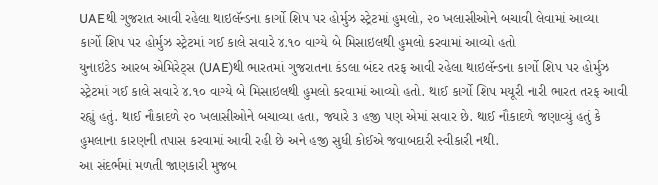UAEથી ગુજરાત આવી રહેલા થાઇલૅન્ડના કાર્ગો શિપ પર હોર્મુઝ સ્ટ્રેટમાં હુમલો, ૨૦ ખલાસીઓને બચાવી લેવામાં આવ્યા
કાર્ગો શિપ પર હોર્મુઝ સ્ટ્રેટમાં ગઈ કાલે સવારે ૪.૧૦ વાગ્યે બે મિસાઇલથી હુમલો કરવામાં આવ્યો હતો
યુનાઇટેડ આરબ એમિરેટ્સ (UAE)થી ભારતમાં ગુજરાતના કંડલા બંદર તરફ આવી રહેલા થાઇલૅન્ડના કાર્ગો શિપ પર હોર્મુઝ સ્ટ્રેટમાં ગઈ કાલે સવારે ૪.૧૦ વાગ્યે બે મિસાઇલથી હુમલો કરવામાં આવ્યો હતો. થાઈ કાર્ગો શિપ મયૂરી નારી ભારત તરફ આવી રહ્યું હતું. થાઈ નૌકાદળે ૨૦ ખલાસીઓને બચાવ્યા હતા, જ્યારે ૩ હજી પણ એમાં સવાર છે. થાઈ નૌકાદળે જણાવ્યું હતું કે હુમલાના કારણની તપાસ કરવામાં આવી રહી છે અને હજી સુધી કોઈએ જવાબદારી સ્વીકારી નથી.
આ સંદર્ભમાં મળતી જાણકારી મુજબ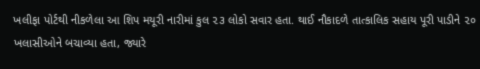ખલીફા પોર્ટથી નીકળેલા આ શિપ મયૂરી નારીમાં કુલ ૨૩ લોકો સવાર હતા. થાઈ નૌકાદળે તાત્કાલિક સહાય પૂરી પાડીને ૨૦ ખલાસીઓને બચાવ્યા હતા, જ્યારે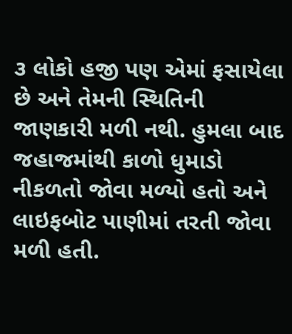૩ લોકો હજી પણ એમાં ફસાયેલા છે અને તેમની સ્થિતિની જાણકારી મળી નથી. હુમલા બાદ જહાજમાંથી કાળો ધુમાડો નીકળતો જોવા મળ્યો હતો અને લાઇફબોટ પાણીમાં તરતી જોવા મળી હતી.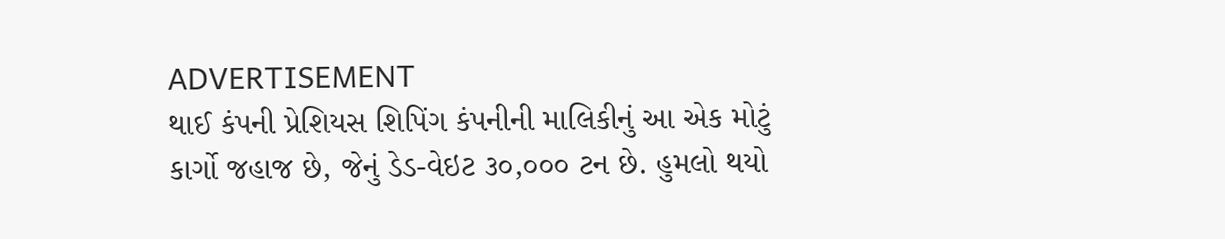ADVERTISEMENT
થાઈ કંપની પ્રેશિયસ શિપિંગ કંપનીની માલિકીનું આ એક મોટું કાર્ગો જહાજ છે, જેનું ડેડ-વેઇટ ૩૦,૦૦૦ ટન છે. હુમલો થયો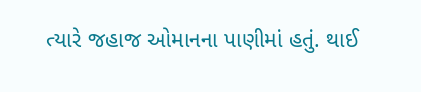ત્યારે જહાજ ઓમાનના પાણીમાં હતું. થાઈ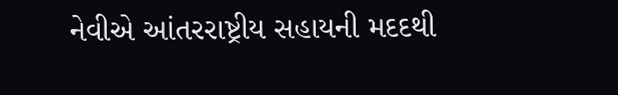નેવીએ આંતરરાષ્ટ્રીય સહાયની મદદથી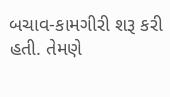બચાવ-કામગીરી શરૂ કરી હતી. તેમણે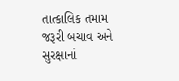તાત્કાલિક તમામ જરૂરી બચાવ અને સુરક્ષાનાં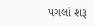પગલાં શરૂ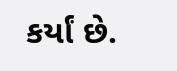કર્યાં છે.